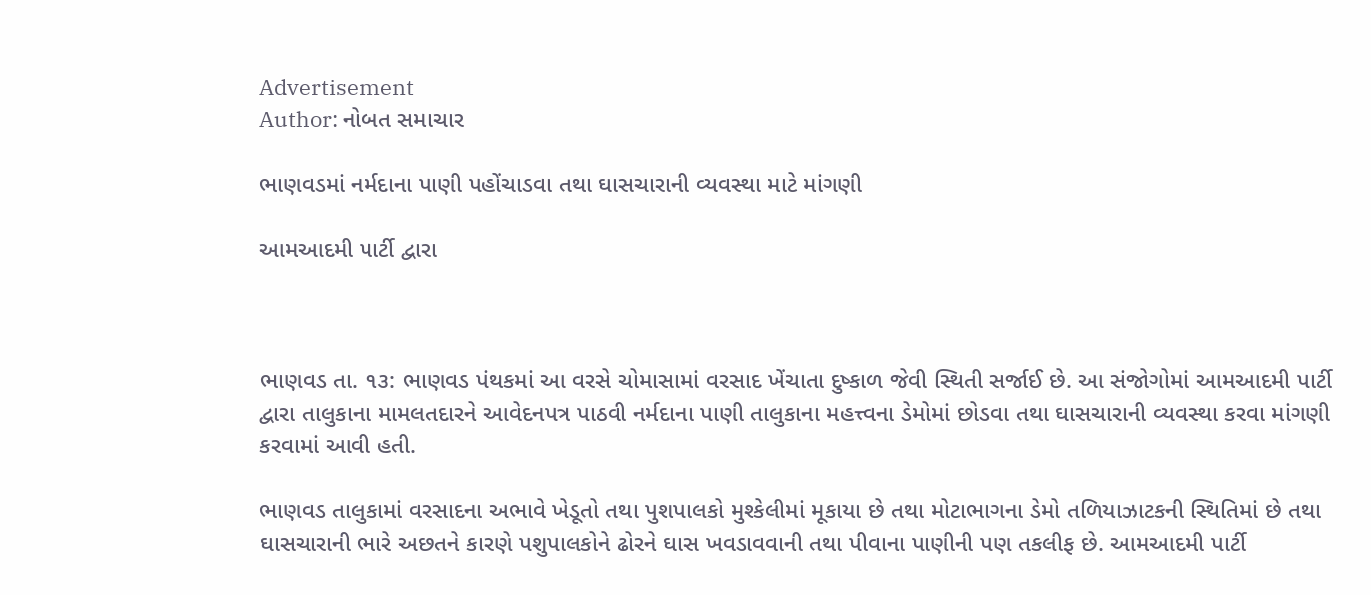Advertisement
Author: નોબત સમાચાર

ભાણવડમાં નર્મદાના પાણી પહોંચાડવા તથા ઘાસચારાની વ્યવસ્થા માટે માંગણી

આમઆદમી ૫ાર્ટી દ્વારા



ભાણવડ તા. ૧૩: ભાણવડ પંથકમાં આ વરસે ચોમાસામાં વરસાદ ખેંચાતા દુષ્કાળ જેવી સ્થિતી સર્જાઈ છે. આ સંજોગોમાં આમઆદમી પાર્ટી દ્વારા તાલુકાના મામલતદારને આવેદનપત્ર પાઠવી નર્મદાના પાણી તાલુકાના મહત્ત્વના ડેમોમાં છોડવા તથા ઘાસચારાની વ્યવસ્થા કરવા માંગણી કરવામાં આવી હતી.

ભાણવડ તાલુકામાં વરસાદના અભાવે ખેડૂતો તથા પુશપાલકો મુશ્કેલીમાં મૂકાયા છે તથા મોટાભાગના ડેમો તળિયાઝાટકની સ્થિતિમાં છે તથા ઘાસચારાની ભારે અછતને કારણે પશુપાલકોને ઢોરને ઘાસ ખવડાવવાની તથા પીવાના પાણીની પણ તકલીફ છે. આમઆદમી પાર્ટી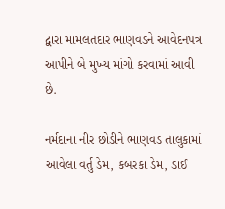દ્વારા મામલતદાર ભાણવડને આવેદનપત્ર આપીને બે મુખ્ય માંગો કરવામાં આવી છે.

નર્મદાના નીર છોડીને ભાણવડ તાલુકામાં આવેલા વર્તુ ડેમ, કબરકા ડેમ, ડાઈ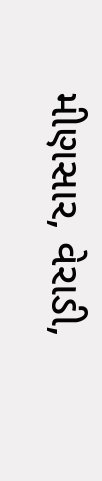મીણસાર, વેરાડી,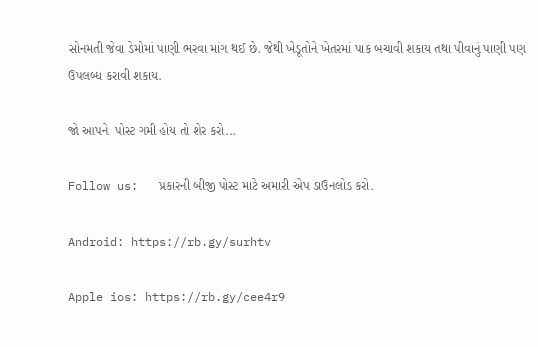સોનમતી જેવા ડેમોમાં પાણી ભરવા માંગ થઈ છે. જેથી ખેડૂતોને ખેતરમાં પાક બચાવી શકાય તથા પીવાનું પાણી પણ ઉપલબ્ધ કરાવી શકાય.

જો આપને  પોસ્ટ ગમી હોય તો શેર કરો...

Follow us:   પ્રકારની બીજી પોસ્ટ માટે અમારી એપ ડાઉનલોડ કરો.

Android: https://rb.gy/surhtv

Apple ios: https://rb.gy/cee4r9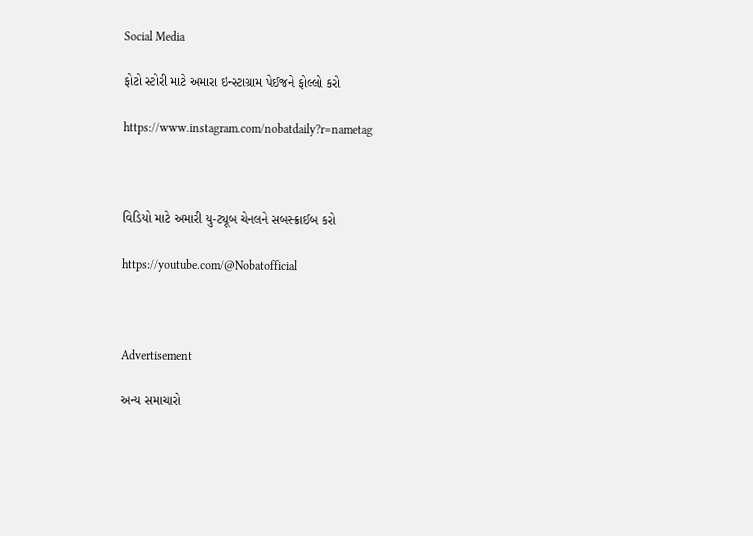Social Media

ફોટો સ્ટોરી માટે અમારા ઇન્સ્ટાગ્રામ પેઈજને ફોલ્લો કરો

https://www.instagram.com/nobatdaily?r=nametag



વિડિયો માટે અમારી યુ-ટ્યૂબ ચેનલને સબસ્ક્રાઈબ કરો

https://youtube.com/@Nobatofficial



Advertisement

અન્ય સમાચારો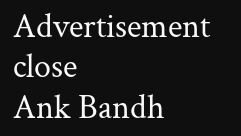Advertisement
close
Ank Bandh